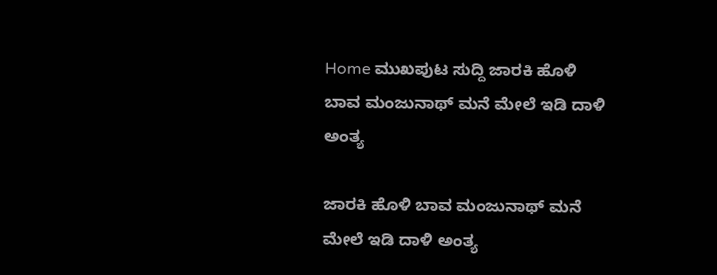Home ಮುಖಪುಟ ಸುದ್ದಿ ಜಾರಕಿ ಹೊಳಿ ಬಾವ ಮಂಜುನಾಥ್ ಮನೆ ಮೇಲೆ ಇಡಿ ದಾಳಿ ಅಂತ್ಯ

ಜಾರಕಿ ಹೊಳಿ ಬಾವ ಮಂಜುನಾಥ್ ಮನೆ ಮೇಲೆ ಇಡಿ ದಾಳಿ ಅಂತ್ಯ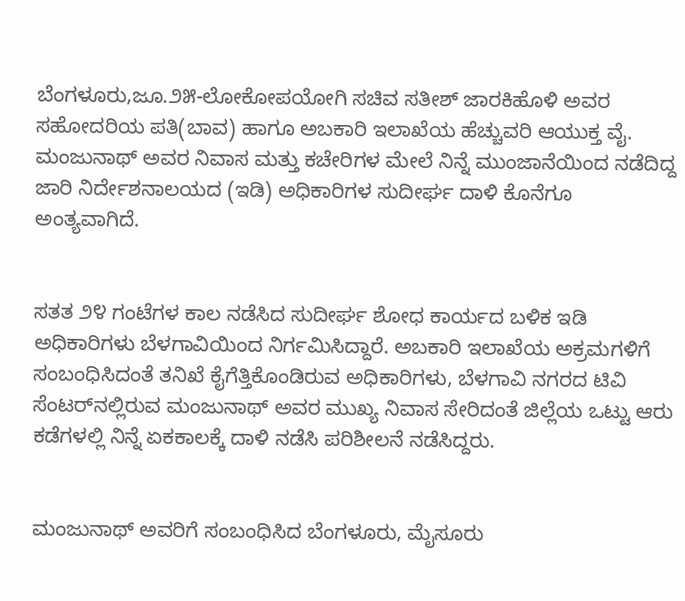ಬೆಂಗಳೂರು,ಜೂ.೨೫-ಲೋಕೋಪಯೋಗಿ ಸಚಿವ ಸತೀಶ್ ಜಾರಕಿಹೊಳಿ ಅವರ ಸಹೋದರಿಯ ಪತಿ(ಬಾವ) ಹಾಗೂ ಅಬಕಾರಿ ಇಲಾಖೆಯ ಹೆಚ್ಚುವರಿ ಆಯುಕ್ತ ವೈ. ಮಂಜುನಾಥ್ ಅವರ ನಿವಾಸ ಮತ್ತು ಕಚೇರಿಗಳ ಮೇಲೆ ನಿನ್ನೆ ಮುಂಜಾನೆಯಿಂದ ನಡೆದಿದ್ದ ಜಾರಿ ನಿರ್ದೇಶನಾಲಯದ (ಇಡಿ) ಅಧಿಕಾರಿಗಳ ಸುದೀರ್ಘ ದಾಳಿ ಕೊನೆಗೂ ಅಂತ್ಯವಾಗಿದೆ.


ಸತತ ೨೪ ಗಂಟೆಗಳ ಕಾಲ ನಡೆಸಿದ ಸುದೀರ್ಘ ಶೋಧ ಕಾರ್ಯದ ಬಳಿಕ ಇಡಿ ಅಧಿಕಾರಿಗಳು ಬೆಳಗಾವಿಯಿಂದ ನಿರ್ಗಮಿಸಿದ್ದಾರೆ. ಅಬಕಾರಿ ಇಲಾಖೆಯ ಅಕ್ರಮಗಳಿಗೆ ಸಂಬಂಧಿಸಿದಂತೆ ತನಿಖೆ ಕೈಗೆತ್ತಿಕೊಂಡಿರುವ ಅಧಿಕಾರಿಗಳು, ಬೆಳಗಾವಿ ನಗರದ ಟಿವಿ ಸೆಂಟರ್‌ನಲ್ಲಿರುವ ಮಂಜುನಾಥ್ ಅವರ ಮುಖ್ಯ ನಿವಾಸ ಸೇರಿದಂತೆ ಜಿಲ್ಲೆಯ ಒಟ್ಟು ಆರು ಕಡೆಗಳಲ್ಲಿ ನಿನ್ನೆ ಏಕಕಾಲಕ್ಕೆ ದಾಳಿ ನಡೆಸಿ ಪರಿಶೀಲನೆ ನಡೆಸಿದ್ದರು.


ಮಂಜುನಾಥ್ ಅವರಿಗೆ ಸಂಬಂಧಿಸಿದ ಬೆಂಗಳೂರು, ಮೈಸೂರು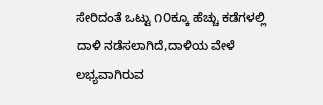ಸೇರಿದಂತೆ ಒಟ್ಟು ೧೦ಕ್ಕೂ ಹೆಚ್ಚು ಕಡೆಗಳಲ್ಲಿ ದಾಳಿ ನಡೆಸಲಾಗಿದೆ,ದಾಳಿಯ ವೇಳೆ ಲಭ್ಯವಾಗಿರುವ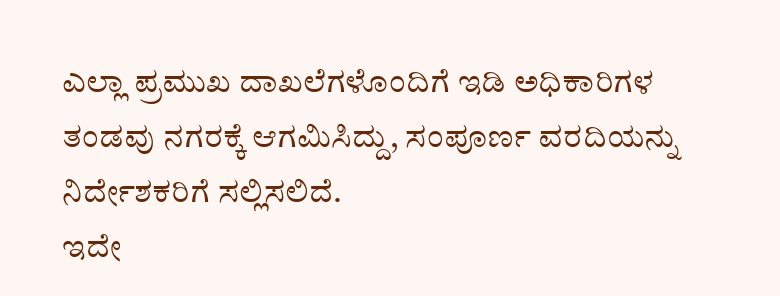ಎಲ್ಲಾ ಪ್ರಮುಖ ದಾಖಲೆಗಳೊಂದಿಗೆ ಇಡಿ ಅಧಿಕಾರಿಗಳ ತಂಡವು ನಗರಕ್ಕೆ ಆಗಮಿಸಿದ್ದು, ಸಂಪೂರ್ಣ ವರದಿಯನ್ನು ನಿರ್ದೇಶಕರಿಗೆ ಸಲ್ಲಿಸಲಿದೆ.
ಇದೇ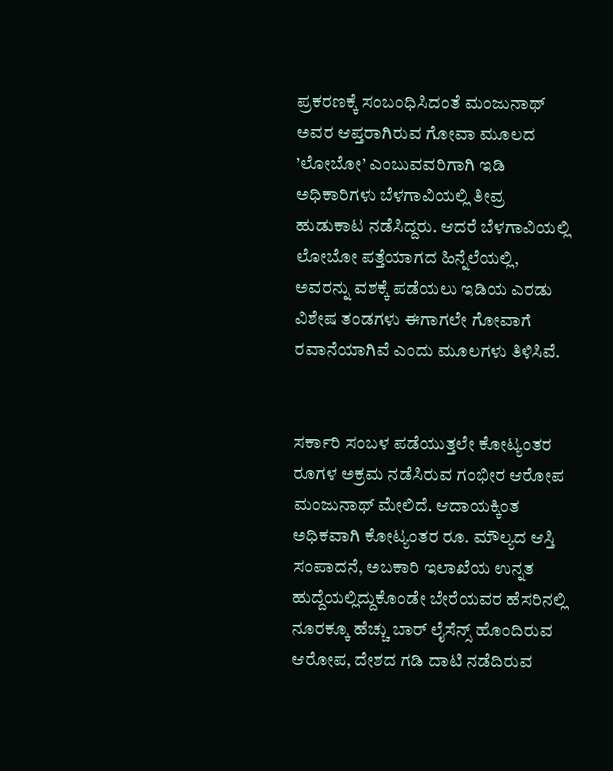ಪ್ರಕರಣಕ್ಕೆ ಸಂಬಂಧಿಸಿದಂತೆ ಮಂಜುನಾಥ್ ಅವರ ಆಪ್ತರಾಗಿರುವ ಗೋವಾ ಮೂಲದ ’ಲೋಬೋ’ ಎಂಬುವವರಿಗಾಗಿ ಇಡಿ ಅಧಿಕಾರಿಗಳು ಬೆಳಗಾವಿಯಲ್ಲಿ ತೀವ್ರ ಹುಡುಕಾಟ ನಡೆಸಿದ್ದರು. ಆದರೆ ಬೆಳಗಾವಿಯಲ್ಲಿ ಲೋಬೋ ಪತ್ತೆಯಾಗದ ಹಿನ್ನೆಲೆಯಲ್ಲಿ, ಅವರನ್ನು ವಶಕ್ಕೆ ಪಡೆಯಲು ಇಡಿಯ ಎರಡು ವಿಶೇಷ ತಂಡಗಳು ಈಗಾಗಲೇ ಗೋವಾಗೆ ರವಾನೆಯಾಗಿವೆ ಎಂದು ಮೂಲಗಳು ತಿಳಿಸಿವೆ.


ಸರ್ಕಾರಿ ಸಂಬಳ ಪಡೆಯುತ್ತಲೇ ಕೋಟ್ಯಂತರ ರೂಗಳ ಅಕ್ರಮ ನಡೆಸಿರುವ ಗಂಭೀರ ಆರೋಪ ಮಂಜುನಾಥ್ ಮೇಲಿದೆ. ಆದಾಯಕ್ಕಿಂತ ಅಧಿಕವಾಗಿ ಕೋಟ್ಯಂತರ ರೂ. ಮೌಲ್ಯದ ಆಸ್ತಿ ಸಂಪಾದನೆ, ಅಬಕಾರಿ ಇಲಾಖೆಯ ಉನ್ನತ ಹುದ್ದೆಯಲ್ಲಿದ್ದುಕೊಂಡೇ ಬೇರೆಯವರ ಹೆಸರಿನಲ್ಲಿ ನೂರಕ್ಕೂ ಹೆಚ್ಚು ಬಾರ್ ಲೈಸೆನ್ಸ್ ಹೊಂದಿರುವ ಆರೋಪ, ದೇಶದ ಗಡಿ ದಾಟಿ ನಡೆದಿರುವ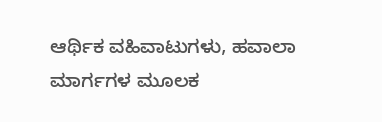ಆರ್ಥಿಕ ವಹಿವಾಟುಗಳು, ಹವಾಲಾ ಮಾರ್ಗಗಳ ಮೂಲಕ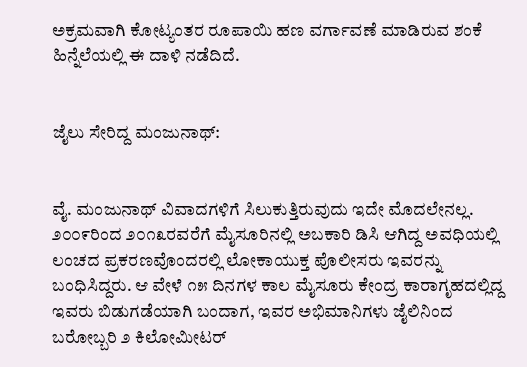ಅಕ್ರಮವಾಗಿ ಕೋಟ್ಯಂತರ ರೂಪಾಯಿ ಹಣ ವರ್ಗಾವಣೆ ಮಾಡಿರುವ ಶಂಕೆ ಹಿನ್ನೆಲೆಯಲ್ಲಿ ಈ ದಾಳಿ ನಡೆದಿದೆ.


ಜೈಲು ಸೇರಿದ್ದ ಮಂಜುನಾಥ್:


ವೈ. ಮಂಜುನಾಥ್ ವಿವಾದಗಳಿಗೆ ಸಿಲುಕುತ್ತಿರುವುದು ಇದೇ ಮೊದಲೇನಲ್ಲ. ೨೦೦೯ರಿಂದ ೨೦೧೩ರವರೆಗೆ ಮೈಸೂರಿನಲ್ಲಿ ಅಬಕಾರಿ ಡಿಸಿ ಆಗಿದ್ದ ಅವಧಿಯಲ್ಲಿ ಲಂಚದ ಪ್ರಕರಣವೊಂದರಲ್ಲಿ ಲೋಕಾಯುಕ್ತ ಪೊಲೀಸರು ಇವರನ್ನು ಬಂಧಿಸಿದ್ದರು. ಆ ವೇಳೆ ೧೫ ದಿನಗಳ ಕಾಲ ಮೈಸೂರು ಕೇಂದ್ರ ಕಾರಾಗೃಹದಲ್ಲಿದ್ದ ಇವರು ಬಿಡುಗಡೆಯಾಗಿ ಬಂದಾಗ, ಇವರ ಅಭಿಮಾನಿಗಳು ಜೈಲಿನಿಂದ ಬರೋಬ್ಬರಿ ೨ ಕಿಲೋಮೀಟರ್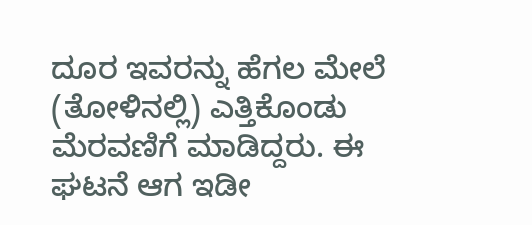ದೂರ ಇವರನ್ನು ಹೆಗಲ ಮೇಲೆ (ತೋಳಿನಲ್ಲಿ) ಎತ್ತಿಕೊಂಡು ಮೆರವಣಿಗೆ ಮಾಡಿದ್ದರು. ಈ ಘಟನೆ ಆಗ ಇಡೀ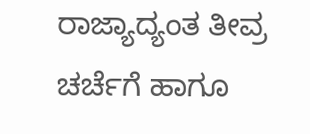ರಾಜ್ಯಾದ್ಯಂತ ತೀವ್ರ ಚರ್ಚೆಗೆ ಹಾಗೂ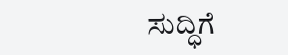ಸುದ್ಧಿಗೆ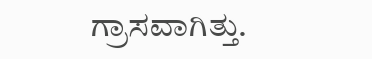ಗ್ರಾಸವಾಗಿತ್ತು.